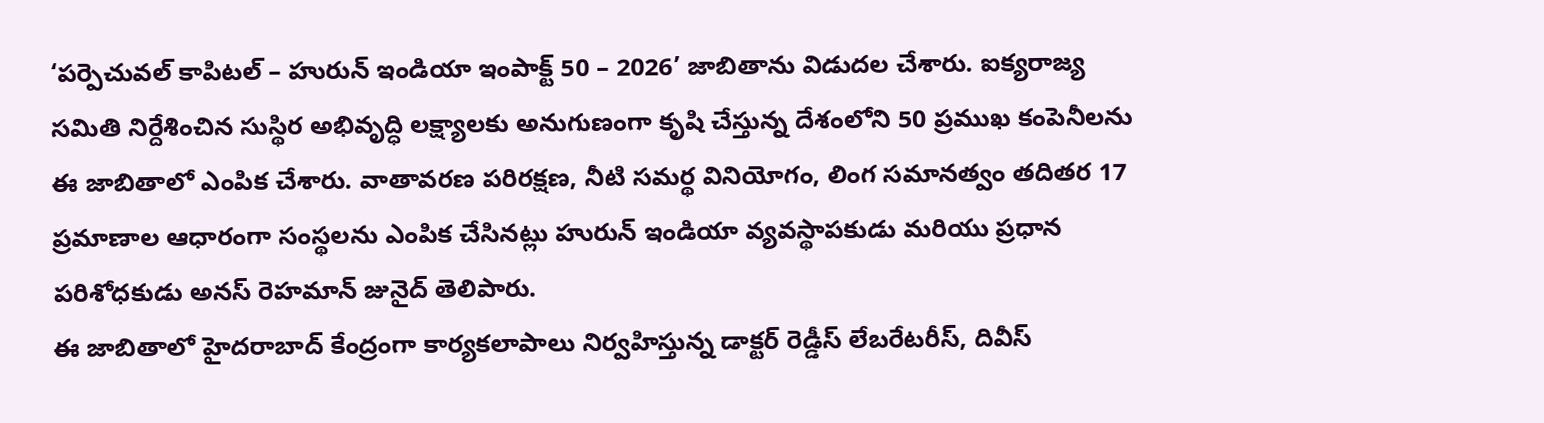‘పర్పెచువల్ కాపిటల్ – హురున్ ఇండియా ఇంపాక్ట్ 50 – 2026’ జాబితాను విడుదల చేశారు. ఐక్యరాజ్య సమితి నిర్దేశించిన సుస్థిర అభివృద్ధి లక్ష్యాలకు అనుగుణంగా కృషి చేస్తున్న దేశంలోని 50 ప్రముఖ కంపెనీలను ఈ జాబితాలో ఎంపిక చేశారు. వాతావరణ పరిరక్షణ, నీటి సమర్థ వినియోగం, లింగ సమానత్వం తదితర 17 ప్రమాణాల ఆధారంగా సంస్థలను ఎంపిక చేసినట్లు హురున్ ఇండియా వ్యవస్థాపకుడు మరియు ప్రధాన పరిశోధకుడు అనస్ రెహమాన్ జునైద్ తెలిపారు.
ఈ జాబితాలో హైదరాబాద్ కేంద్రంగా కార్యకలాపాలు నిర్వహిస్తున్న డాక్టర్ రెడ్డీస్ లేబరేటరీస్, దివీస్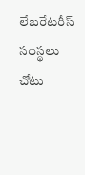లేబరేటరీస్ సంస్థలు చోటు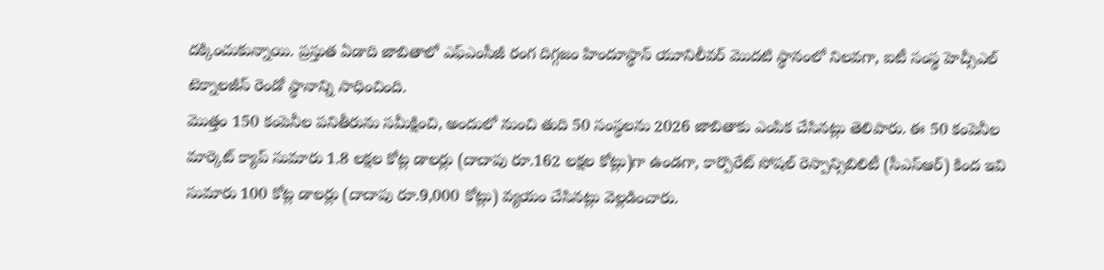దక్కించుకున్నాయి. ప్రస్తుత ఏడాది జాబితాలో ఎఫ్ఎంసీజీ రంగ దిగ్గజం హిందూస్థాన్ యూనిలీవర్ మొదటి స్థానంలో నిలవగా, ఐటీ సంస్థ హెచ్సీఎల్ టెక్నాలజీస్ రెండో స్థానాన్ని సాధించింది.
మొత్తం 150 కంపెనీల పనితీరును సమీక్షించి, అందులో నుంచి తుది 50 సంస్థలను 2026 జాబితాకు ఎంపిక చేసినట్లు తెలిపారు. ఈ 50 కంపెనీల మార్కెట్ క్యాప్ సుమారు 1.8 లక్షల కోట్ల డాలర్లు (దాదాపు రూ.162 లక్షల కోట్లు)గా ఉండగా, కార్పొరేట్ సోషల్ రెస్పాన్సిబిలిటీ (సీఎస్ఆర్) కింద ఇవి సుమారు 100 కోట్ల డాలర్లు (దాదాపు రూ.9,000 కోట్లు) వ్యయం చేసినట్లు వెల్లడించారు.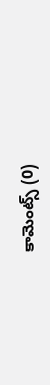కామెంట్స్ (0)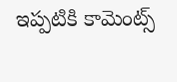ఇప్పటికి కామెంట్స్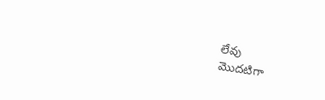లేవు
మొదటిగా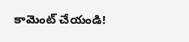కామెంట్ చేయండి!